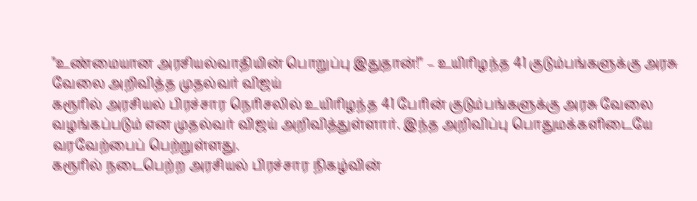"உண்மையான அரசியல்வாதியின் பொறுப்பு இதுதான்!" – உயிரிழந்த 41 குடும்பங்களுக்கு அரசு வேலை அறிவித்த முதல்வர் விஜய்
கரூரில் அரசியல் பிரச்சார நெரிசலில் உயிரிழந்த 41 பேரின் குடும்பங்களுக்கு அரசு வேலை வழங்கப்படும் என முதல்வர் விஜய் அறிவித்துள்ளார். இந்த அறிவிப்பு பொதுமக்களிடையே வரவேற்பைப் பெற்றுள்ளது.
கரூரில் நடைபெற்ற அரசியல் பிரச்சார நிகழ்வின்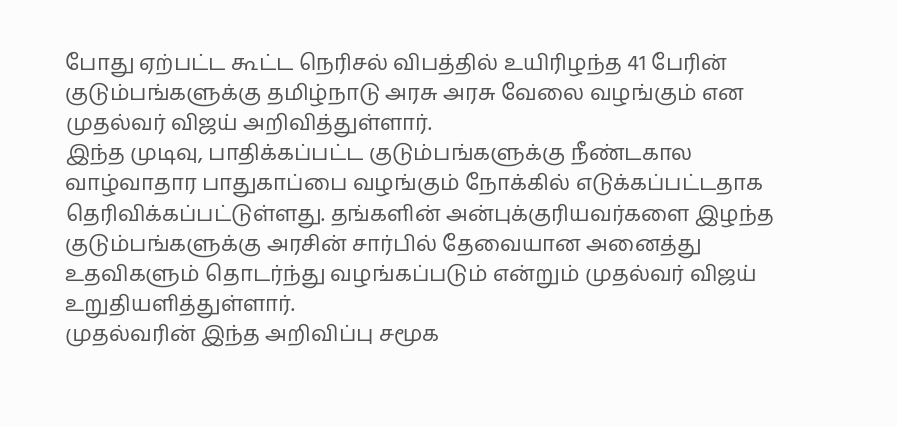போது ஏற்பட்ட கூட்ட நெரிசல் விபத்தில் உயிரிழந்த 41 பேரின் குடும்பங்களுக்கு தமிழ்நாடு அரசு அரசு வேலை வழங்கும் என முதல்வர் விஜய் அறிவித்துள்ளார்.
இந்த முடிவு, பாதிக்கப்பட்ட குடும்பங்களுக்கு நீண்டகால வாழ்வாதார பாதுகாப்பை வழங்கும் நோக்கில் எடுக்கப்பட்டதாக தெரிவிக்கப்பட்டுள்ளது. தங்களின் அன்புக்குரியவர்களை இழந்த குடும்பங்களுக்கு அரசின் சார்பில் தேவையான அனைத்து உதவிகளும் தொடர்ந்து வழங்கப்படும் என்றும் முதல்வர் விஜய் உறுதியளித்துள்ளார்.
முதல்வரின் இந்த அறிவிப்பு சமூக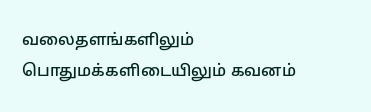வலைதளங்களிலும் பொதுமக்களிடையிலும் கவனம்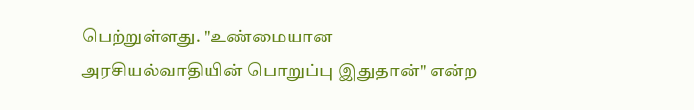பெற்றுள்ளது. "உண்மையான அரசியல்வாதியின் பொறுப்பு இதுதான்" என்ற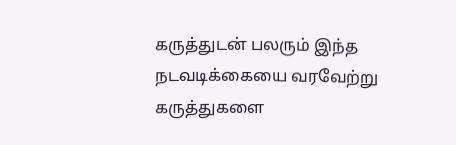கருத்துடன் பலரும் இந்த நடவடிக்கையை வரவேற்று கருத்துகளை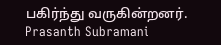பகிர்ந்து வருகின்றனர்.
Prasanth Subramani